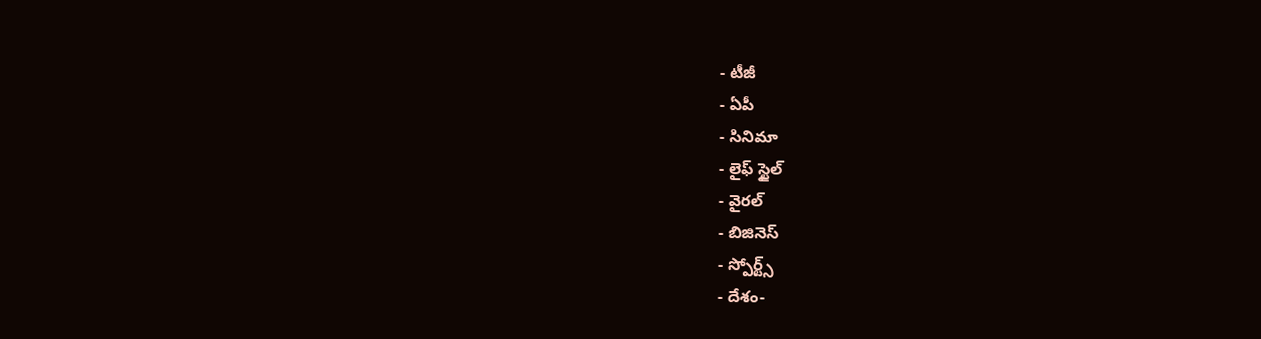- టీజీ
- ఏపీ
- సినిమా
- లైఫ్ స్టైల్
- వైరల్
- బిజినెస్
- స్పోర్ట్స్
- దేశం-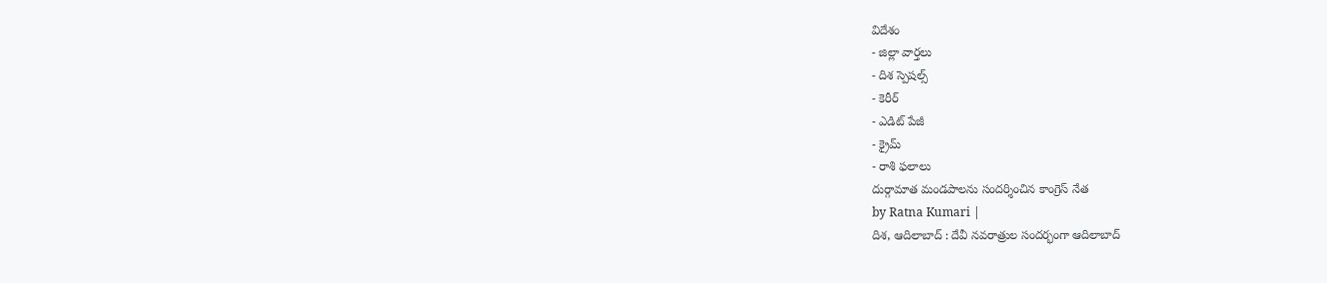విదేశం
- జిల్లా వార్తలు
- దిశ స్పెషల్స్
- కెరీర్
- ఎడిట్ పేజీ
- క్రైమ్
- రాశి ఫలాలు
దుర్గామాత మండపాలను సందర్శించిన కాంగ్రెస్ నేత
by Ratna Kumari |
దిశ, ఆదిలాబాద్ : దేవీ నవరాత్రుల సందర్భంగా ఆదిలాబాద్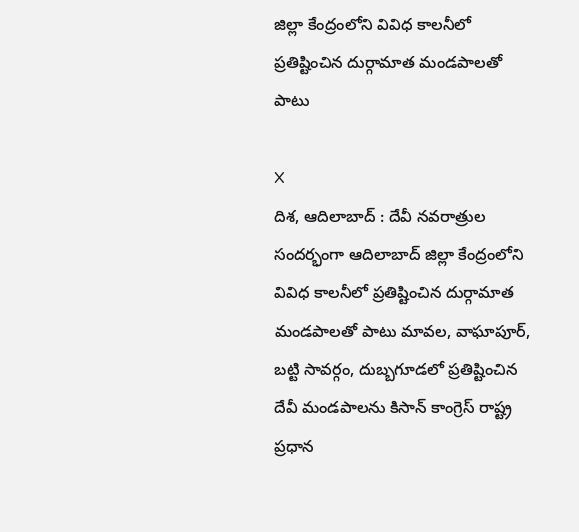జిల్లా కేంద్రంలోని వివిధ కాలనీలో ప్రతిష్టించిన దుర్గామాత మండపాలతో పాటు

X
దిశ, ఆదిలాబాద్ : దేవీ నవరాత్రుల సందర్భంగా ఆదిలాబాద్ జిల్లా కేంద్రంలోని వివిధ కాలనీలో ప్రతిష్టించిన దుర్గామాత మండపాలతో పాటు మావల, వాఘాపూర్, బట్టి సావర్గం, దుబ్బగూడలో ప్రతిష్టించిన దేవీ మండపాలను కిసాన్ కాంగ్రెస్ రాష్ట్ర ప్రధాన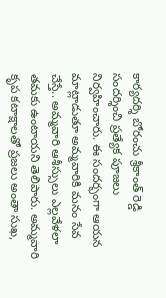కార్యదర్శి బోరంచు శ్రీకాంత్ రెడ్డి సందర్శించి ప్రత్యేక పూజలు నిర్వహించారు. ఈ సందర్భంగా ఆయన మాట్లాడుతూ అమ్మవారికి మనం సేవ చేస్తే.. అమ్మవారి ఆశీస్సులు ఎల్లవేళలా తమకు ఉంటాయని తెలిపారు. అమ్మవారి కృప కటాక్షాలతో ప్రజలు అంతా సుఖ,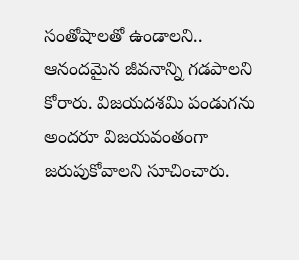సంతోషాలతో ఉండాలని.. ఆనందమైన జీవనాన్ని గడపాలని కోరారు. విజయదశమి పండుగను అందరూ విజయవంతంగా జరుపుకోవాలని సూచించారు.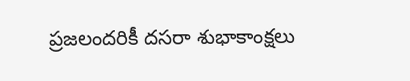ప్రజలందరికీ దసరా శుభాకాంక్షలు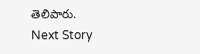తెలిపారు.
Next Story